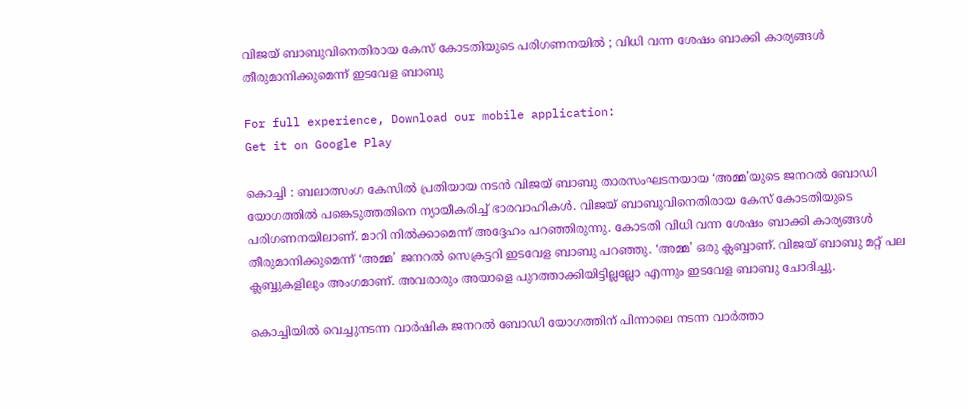വിജയ് ബാബുവിനെതിരായ കേസ് കോടതിയുടെ പരിഗണനയിൽ ; വിധി വന്ന ശേഷം ബാക്കി കാര്യങ്ങൾ തീരുമാനിക്കുമെന്ന് ഇടവേള ബാബു

For full experience, Download our mobile application:
Get it on Google Play

കൊച്ചി : ബലാത്സംഗ കേസില്‍ പ്രതിയായ നടന്‍ വിജയ് ബാബു താരസംഘടനയായ ‘അമ്മ’യുടെ ജനറല്‍ ബോഡി യോഗത്തില്‍ പങ്കെടുത്തതിനെ ന്യായീകരിച്ച്‌ ഭാരവാഹികള്‍. വിജയ് ബാബുവിനെതിരായ കേസ് കോടതിയുടെ പരിഗണനയിലാണ്. മാറി നില്‍ക്കാമെന്ന് അദ്ദേഹം പറഞ്ഞിരുന്നു. കോടതി വിധി വന്ന ശേഷം ബാക്കി കാര്യങ്ങള്‍ തീരുമാനിക്കുമെന്ന് ‘അമ്മ’ ജനറല്‍ സെക്രട്ടറി ഇടവേള ബാബു പറഞ്ഞു. ‘അമ്മ’ ഒരു ക്ലബ്ബാണ്. വിജയ് ബാബു മറ്റ് പല ക്ലബ്ബുകളിലും അംഗമാണ്. അവരാരും അയാളെ പുറത്താക്കിയിട്ടില്ലല്ലോ എന്നും ഇടവേള ബാബു ചോദിച്ചു.

കൊച്ചിയില്‍ വെച്ചുനടന്ന വാര്‍ഷിക ജനറല്‍ ബോഡി യോഗത്തിന് പിന്നാലെ നടന്ന വാര്‍ത്താ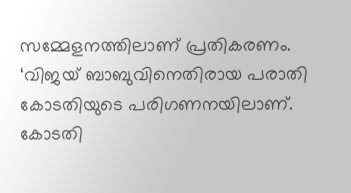സമ്മേളനത്തിലാണ് പ്രതികരണം. ‘വിജയ് ബാബുവിനെതിരായ പരാതി കോടതിയുടെ പരിഗണനയിലാണ്. കോടതി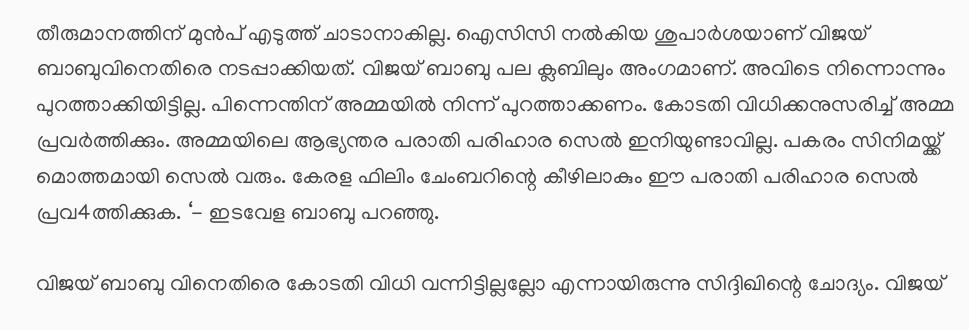തീരുമാനത്തിന് മുന്‍പ് എടുത്ത് ചാടാനാകില്ല. ഐസിസി നല്‍കിയ ശുപാര്‍ശയാണ് വിജയ് ബാബുവിനെതിരെ നടപ്പാക്കിയത്. വിജയ് ബാബു പല ക്ലബിലും അംഗമാണ്. അവിടെ നിന്നൊന്നും പുറത്താക്കിയിട്ടില്ല. പിന്നെന്തിന് അമ്മയില്‍ നിന്ന് പുറത്താക്കണം. കോടതി വിധിക്കനുസരിച്ച്‌ അമ്മ പ്രവര്‍ത്തിക്കും. അമ്മയിലെ ആഭ്യന്തര പരാതി പരിഹാര സെല്‍ ഇനിയുണ്ടാവില്ല. പകരം സിനിമയ്ക്ക് മൊത്തമായി സെല്‍ വരും. കേരള ഫിലിം ചേംബറിന്റെ കീഴിലാകും ഈ പരാതി പരിഹാര സെല്‍ പ്രവ4ത്തിക്കുക. ‘- ഇടവേള ബാബു പറഞ്ഞു.

വിജയ് ബാബു വിനെതിരെ കോടതി വിധി വന്നിട്ടില്ലല്ലോ എന്നായിരുന്നു സിദ്ദിഖിന്റെ ചോദ്യം. വിജയ്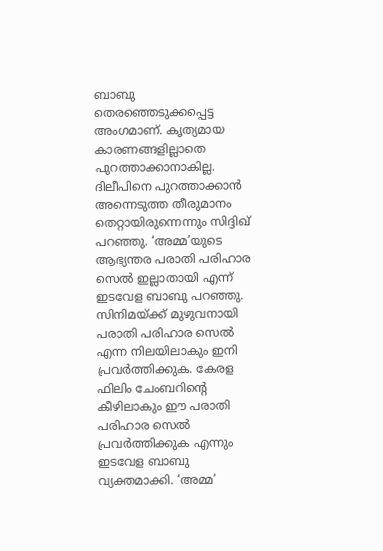ബാബു തെരഞ്ഞെടുക്കപ്പെട്ട അംഗമാണ്. കൃത്യമായ കാരണങ്ങളില്ലാതെ പുറത്താക്കാനാകില്ല. ദിലീപിനെ പുറത്താക്കാന്‍ അന്നെടുത്ത തീരുമാനം തെറ്റായിരുന്നെന്നും സിദ്ദിഖ് പറഞ്ഞു. ‘അമ്മ’യുടെ ആഭ്യന്തര പരാതി പരിഹാര സെല്‍ ഇല്ലാതായി എന്ന് ഇടവേള ബാബു പറഞ്ഞു. സിനിമയ്ക്ക് മുഴുവനായി പരാതി പരിഹാര സെല്‍ എന്ന നിലയിലാകും ഇനി പ്രവര്‍ത്തിക്കുക. കേരള ഫിലിം ചേംബറിന്റെ കീഴിലാകും ഈ പരാതി പരിഹാര സെല്‍ പ്രവർത്തിക്കുക എന്നും ഇടവേള ബാബു വ്യക്തമാക്കി. ‘അമ്മ’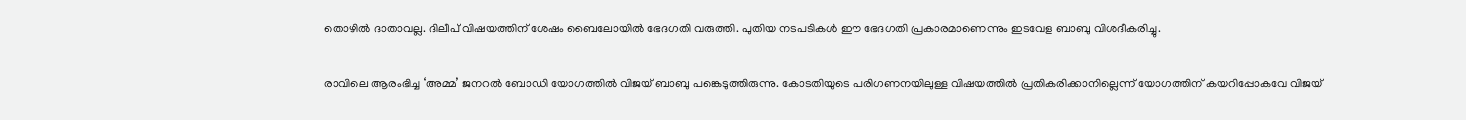തൊഴില്‍ ദാതാവല്ല. ദിലീപ് വിഷയത്തിന് ശേഷം ബൈലോയില്‍ ഭേദഗതി വരുത്തി. പുതിയ നടപടികള്‍ ഈ ഭേദഗതി പ്രകാരമാണെന്നും ഇടവേള ബാബു വിശദീകരിച്ചു.

രാവിലെ ആരംഭിച്ച ‘അമ്മ’ ജനറല്‍ ബോഡി യോഗത്തില്‍ വിജയ് ബാബു പങ്കെടുത്തിരുന്നു. കോടതിയുടെ പരിഗണനയിലുള്ള വിഷയത്തില്‍ പ്രതികരിക്കാനില്ലെന്ന് യോഗത്തിന് കയറിപ്പോകവേ വിജയ്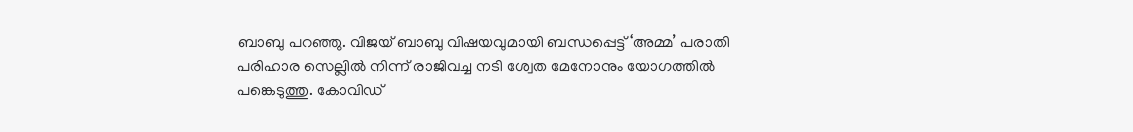ബാബു പറഞ്ഞു. വിജയ് ബാബു വിഷയവുമായി ബന്ധപ്പെട്ട് ‘അമ്മ’ പരാതി പരിഹാര സെല്ലില്‍ നിന്ന് രാജിവച്ച നടി ശ്വേത മേനോനും യോഗത്തില്‍ പങ്കെടുത്തു. കോവിഡ്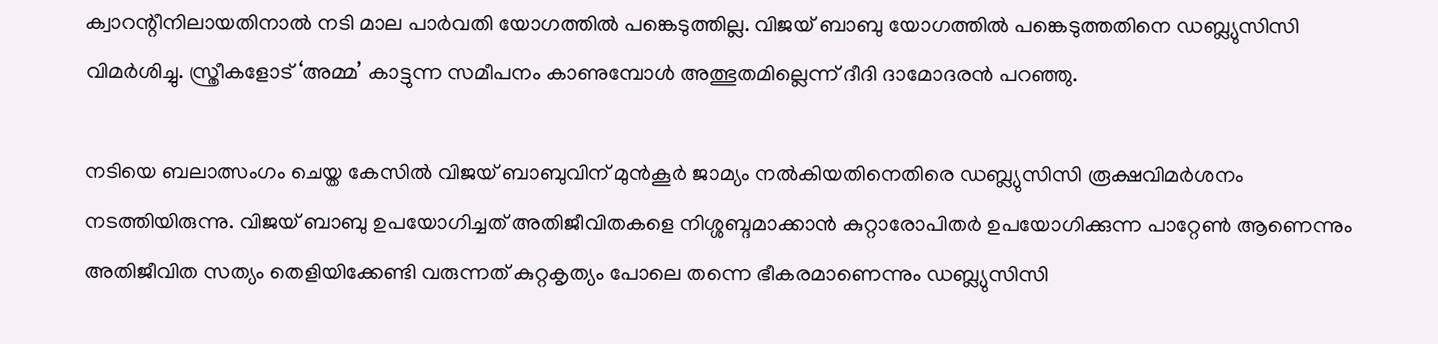ക്വാറന്റീനിലായതിനാല്‍ നടി മാല പാര്‍വതി യോഗത്തില്‍ പങ്കെടുത്തില്ല. വിജയ് ബാബു യോഗത്തില്‍ പങ്കെടുത്തതിനെ ഡബ്ല്യുസിസി വിമര്‍ശിച്ചു. സ്ത്രീകളോട് ‘അമ്മ’ കാട്ടുന്ന സമീപനം കാണുമ്പോൾ അത്ഭുതമില്ലെന്ന് ദീദി ദാമോദരന്‍ പറഞ്ഞു.

നടിയെ ബലാത്സംഗം ചെയ്ത കേസില്‍ വിജയ് ബാബുവിന് മുന്‍കൂര്‍ ജാമ്യം നല്‍കിയതിനെതിരെ ഡബ്ല്യുസിസി രൂക്ഷവിമര്‍ശനം നടത്തിയിരുന്നു. വിജയ് ബാബു ഉപയോഗിച്ചത് അതിജീവിതകളെ നിശ്ശബ്ദമാക്കാന്‍ കുറ്റാരോപിതര്‍ ഉപയോഗിക്കുന്ന പാറ്റേണ്‍ ആണെന്നും അതിജീവിത സത്യം തെളിയിക്കേണ്ടി വരുന്നത് കുറ്റകൃത്യം പോലെ തന്നെ ഭീകരമാണെന്നും ഡബ്ല്യുസിസി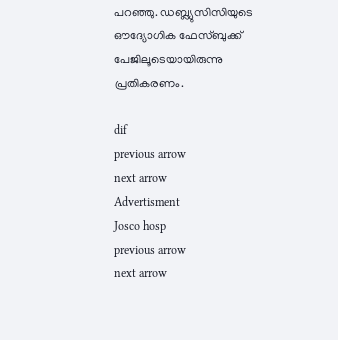പറഞ്ഞു. ഡബ്ല്യുസിസിയുടെ ഔദ്യോഗിക ഫേസ്‌ബുക്ക് പേജിലൂടെയായിരുന്നു പ്രതികരണം.

dif
previous arrow
next arrow
Advertisment
Josco hosp
previous arrow
next arrow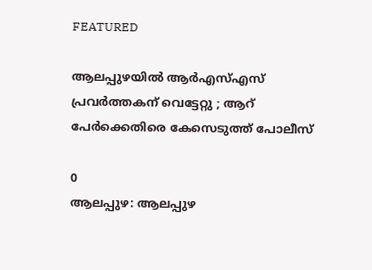FEATURED

ആലപ്പുഴയിൽ ആര്‍എസ്എസ് പ്രവർത്തകന് വെട്ടേറ്റു ; ആറ് പേർക്കെതിരെ കേസെടുത്ത് പോലീസ്

0
ആലപ്പുഴ: ആലപ്പുഴ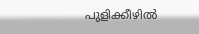പുളിക്കീഴിൽ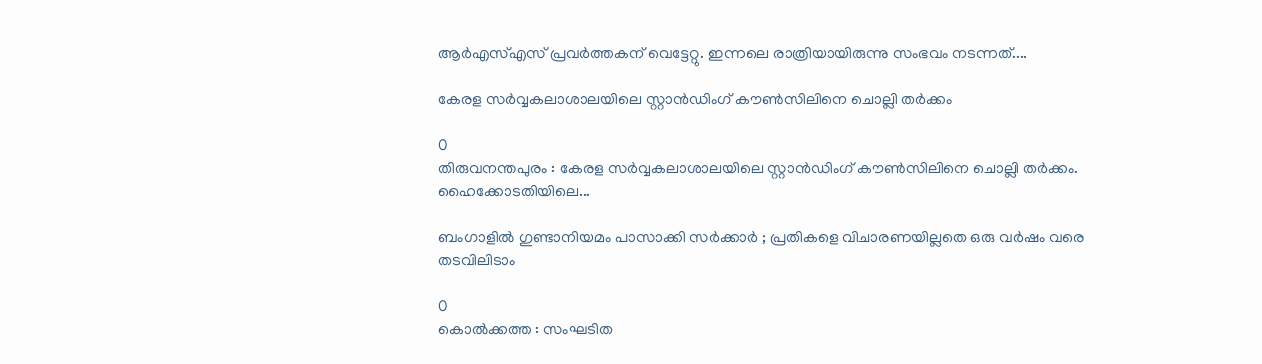ആര്‍എസ്എസ് പ്രവർത്തകന് വെട്ടേറ്റു. ഇന്നലെ രാത്രിയായിരുന്നു സംഭവം നടന്നത്....

കേരള സർവ്വകലാശാലയിലെ സ്റ്റാൻഡിംഗ് കൗൺസിലിനെ ചൊല്ലി തർക്കം

0
തിരുവനന്തപുരം : കേരള സർവ്വകലാശാലയിലെ സ്റ്റാൻഡിംഗ് കൗൺസിലിനെ ചൊല്ലി തർക്കം. ഹൈക്കോടതിയിലെ...

ബംഗാളിൽ ഗുണ്ടാനിയമം പാസാക്കി സർക്കാർ ; പ്രതികളെ വിചാരണയില്ലതെ ഒരു വർഷം വരെ തടവിലിടാം

0
കൊൽക്കത്ത : സംഘടിത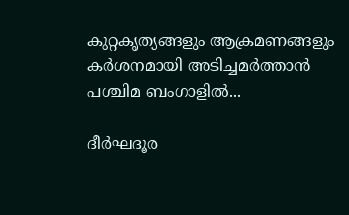കുറ്റകൃത്യങ്ങളും ആക്രമണങ്ങളും കർശനമായി അടിച്ചമർത്താൻ പശ്ചിമ ബംഗാളിൽ...

ദീര്‍ഘദൂര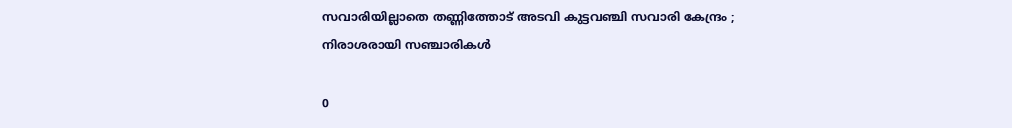സവാരിയില്ലാതെ തണ്ണിത്തോട് അടവി കുട്ടവഞ്ചി സവാരി കേന്ദ്രം ; നിരാശരായി സഞ്ചാരികള്‍

0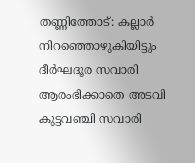തണ്ണിത്തോട്: കല്ലാര്‍ നിറഞ്ഞൊഴുകിയിട്ടും ദീര്‍ഘദൂര സവാരി ആരംഭിക്കാതെ അടവി കുട്ടവഞ്ചി സവാരി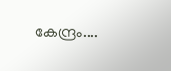കേന്ദ്രം....